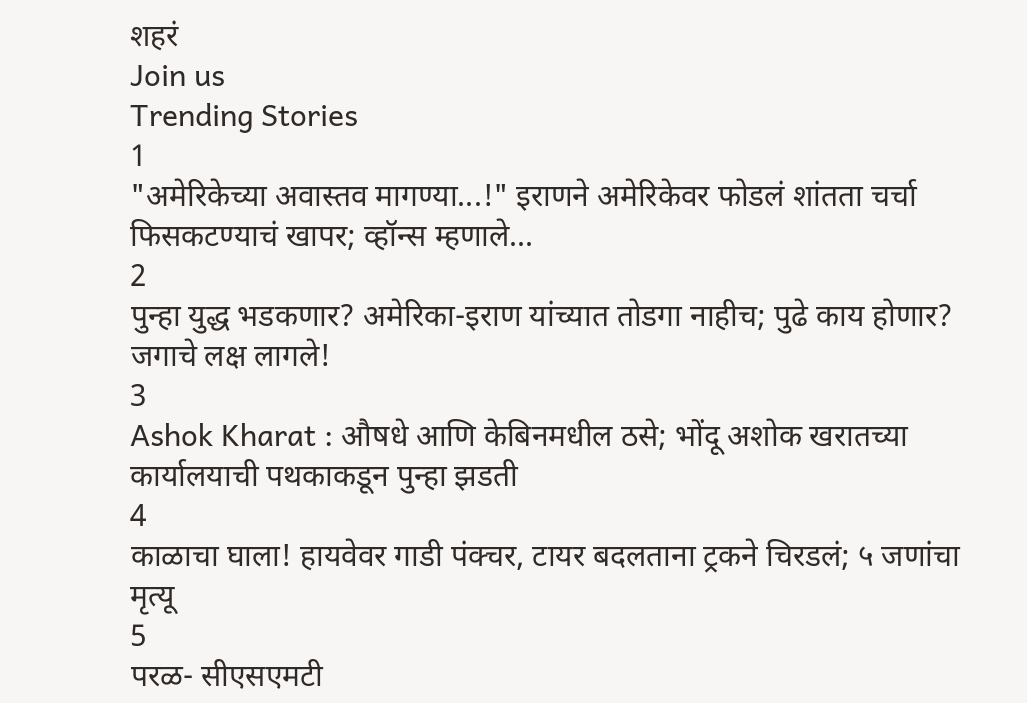शहरं
Join us
Trending Stories
1
"अमेरिकेच्या अवास्तव मागण्या...!" इराणने अमेरिकेवर फोडलं शांतता चर्चा फिसकटण्याचं खापर; व्हॉन्स म्हणाले...
2
पुन्हा युद्ध भडकणार? अमेरिका-इराण यांच्यात तोडगा नाहीच; पुढे काय होणार? जगाचे लक्ष लागले!
3
Ashok Kharat : औषधे आणि केबिनमधील ठसे; भोंदू अशोक खरातच्या कार्यालयाची पथकाकडून पुन्हा झडती
4
काळाचा घाला! हायवेवर गाडी पंक्चर, टायर बदलताना ट्रकने चिरडलं; ५ जणांचा मृत्यू
5
परळ- सीएसएमटी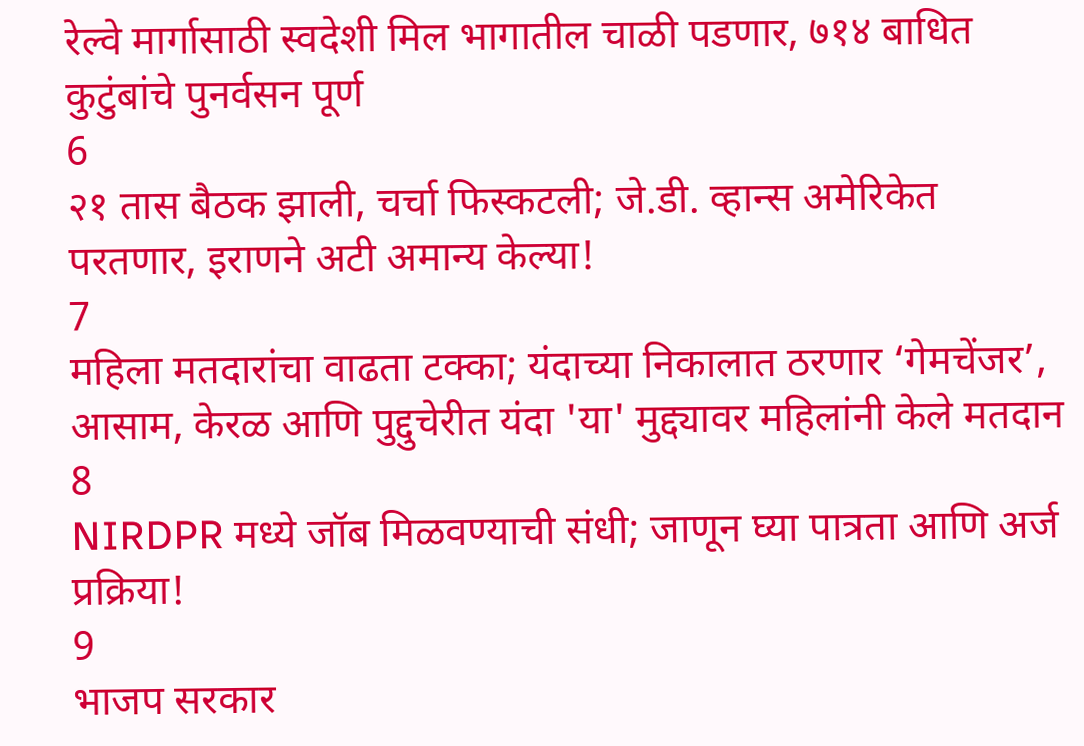रेल्वे मार्गासाठी स्वदेशी मिल भागातील चाळी पडणार, ७१४ बाधित कुटुंबांचे पुनर्वसन पूर्ण
6
२१ तास बैठक झाली, चर्चा फिस्कटली; जे.डी. व्हान्स अमेरिकेत परतणार, इराणने अटी अमान्य केल्या!
7
महिला मतदारांचा वाढता टक्का; यंदाच्या निकालात ठरणार ‘गेमचेंजर’, आसाम, केरळ आणि पुद्दुचेरीत यंदा 'या' मुद्द्यावर महिलांनी केले मतदान
8
NIRDPR मध्ये जॉब मिळवण्याची संधी; जाणून घ्या पात्रता आणि अर्ज प्रक्रिया!
9
भाजप सरकार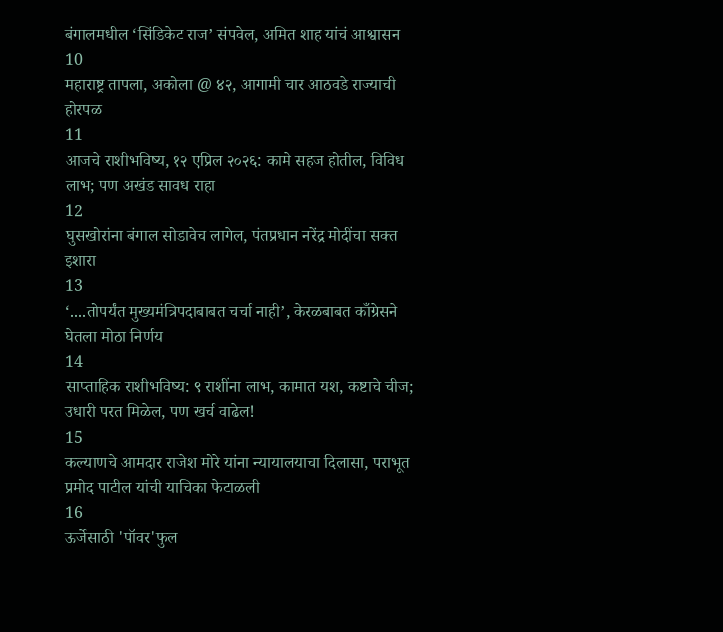बंगालमधील ‘सिंडिकेट राज’ संपवेल, अमित शाह यांचं आश्वासन
10
महाराष्ट्र तापला, अकोला @ ४२, आगामी चार आठवडे राज्याची होरपळ
11
आजचे राशीभविष्य, १२ एप्रिल २०२६: कामे सहज होतील, विविध लाभ; पण अखंड सावध राहा
12
घुसखोरांना बंगाल सोडावेच लागेल, पंतप्रधान नरेंद्र मोदींचा सक्त इशारा
13
‘....तोपर्यंत मुख्यमंत्रिपदाबाबत चर्चा नाही’, केरळबाबत काँग्रेसने घेतला मोठा निर्णय
14
साप्ताहिक राशीभविष्य: ९ राशींना लाभ, कामात यश, कष्टाचे चीज; उधारी परत मिळेल, पण खर्च वाढेल!
15
कल्याणचे आमदार राजेश मोरे यांना न्यायालयाचा दिलासा, पराभूत प्रमोद पाटील यांची याचिका फेटाळली
16
ऊर्जेसाठी 'पॉवर'फुल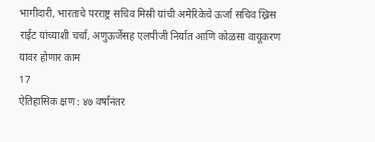भागीदारी, भारताचे परराष्ट्र सचिव मिस्री यांची अमेरिकेचे ऊर्जा सचिव ख्रिस राईट यांच्याशी चर्चा, अणुऊर्जेसह एलपीजी निर्यात आणि कोळसा वायूकरण यावर होणार काम
17
ऐतिहासिक क्षण : ४७ वर्षांनंतर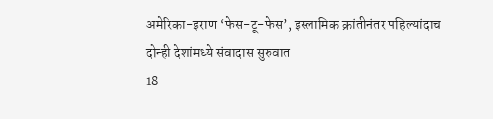अमेरिका-इराण ‘फेस-टू-फेस’, इस्लामिक क्रांतीनंतर पहिल्यांदाच दोन्ही देशांमध्ये संवादास सुरुवात
18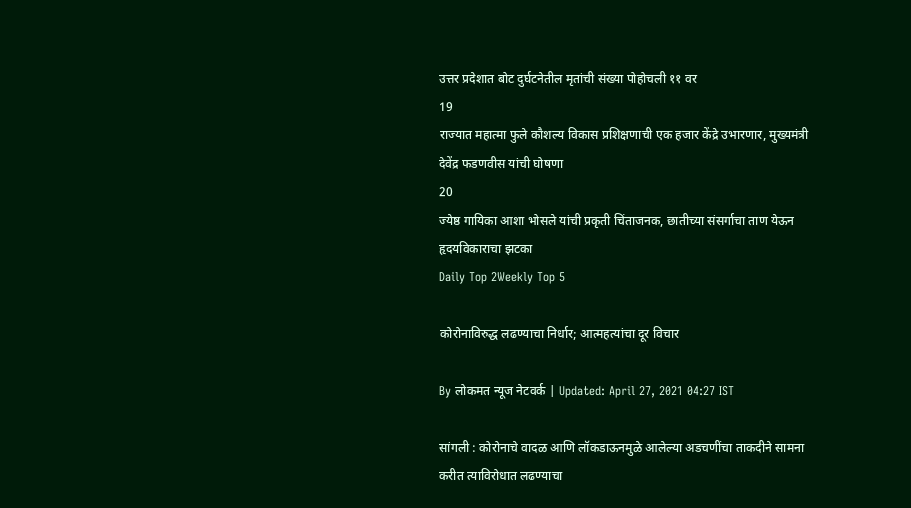उत्तर प्रदेशात बोट दुर्घटनेतील मृतांची संख्या पोहोचली ११ वर
19
राज्यात महात्मा फुले कौशल्य विकास प्रशिक्षणाची एक हजार केंद्रे उभारणार, मुख्यमंत्री देवेंद्र फडणवीस यांची घोषणा
20
ज्येष्ठ गायिका आशा भोसले यांची प्रकृती चिंताजनक, छातीच्या संसर्गाचा ताण येऊन हृदयविकाराचा झटका
Daily Top 2Weekly Top 5

कोरोनाविरुद्ध लढण्याचा निर्धार; आत्महत्यांचा दूर विचार

By लोकमत न्यूज नेटवर्क | Updated: April 27, 2021 04:27 IST

सांगली : कोरोनाचे वादळ आणि लॉकडाऊनमुळे आलेल्या अडचणींचा ताकदीने सामना करीत त्याविरोधात लढण्याचा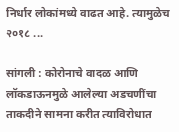निर्धार लोकांमध्ये वाढत आहे. त्यामुळेच २०१८ ...

सांगली : कोरोनाचे वादळ आणि लॉकडाऊनमुळे आलेल्या अडचणींचा ताकदीने सामना करीत त्याविरोधात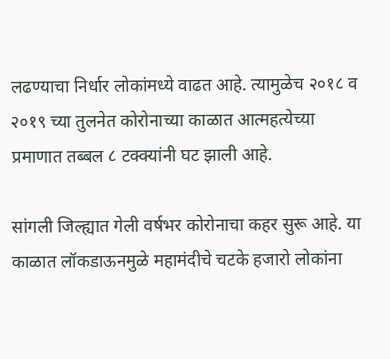लढण्याचा निर्धार लोकांमध्ये वाढत आहे. त्यामुळेच २०१८ व २०१९ च्या तुलनेत कोरोनाच्या काळात आत्महत्येच्या प्रमाणात तब्बल ८ टक्क्यांनी घट झाली आहे.

सांगली जिल्ह्यात गेली वर्षभर कोरोनाचा कहर सुरू आहे. या काळात लॉकडाऊनमुळे महामंदीचे चटके हजारो लोकांना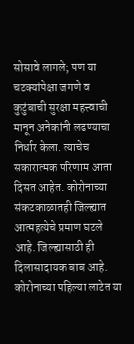सोसावे लागले; पण या चटक्यांपेक्षा जगणे व कुटुंबाची सुरक्षा महत्त्वाची मानून अनेकांनी लढण्याचा निर्धार केला. त्याचेच सकारात्मक परिणाम आता दिसत आहेत. कोरोनाच्या संकटकाळातही जिल्ह्यात आत्महत्येचे प्रमाण घटले आहे. जिल्ह्यासाठी ही दिलासादायक बाब आहे. कोरोनाच्या पहिल्या लाटेत या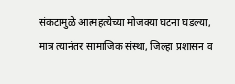संकटामुळे आत्महत्येच्या मोजक्या घटना घडल्या, मात्र त्यानंतर सामाजिक संस्था, जिल्हा प्रशासन व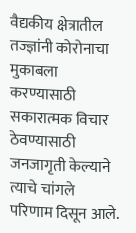वैद्यकीय क्षेत्रातील तज्ज्ञांनी कोरोनाचा मुकाबला करण्यासाठी सकारात्मक विचार ठेवण्यासाठी जनजागृती केल्याने त्याचे चांगले परिणाम दिसून आले.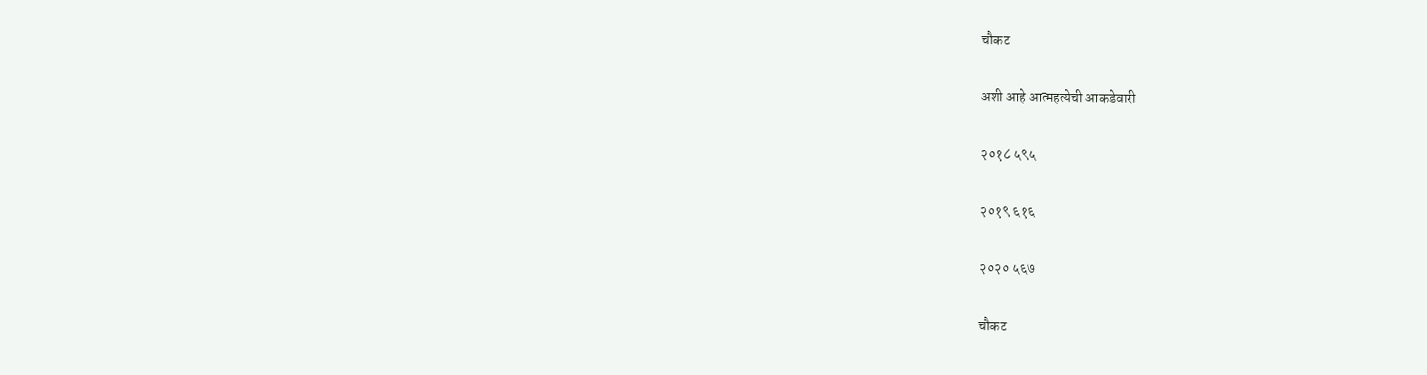चौकट

अशी आहे आत्महत्येची आकडेवारी

२०१८ ५९५

२०१९ ६१६

२०२० ५६७

चौकट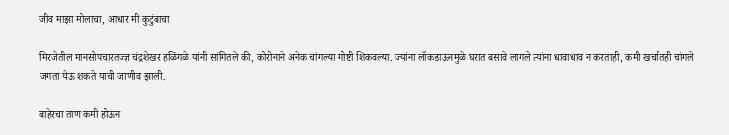जीव माझा मोलाचा, आधार मी कुटुंबाचा

मिरजेतील मानसोपचारतज्ज्ञ चंद्रशेखर हळिंगळे यांनी सांगितले की, कोरोनाने अनेक चांगल्या गोष्टी शिकवल्या. ज्यांना लॉकडाऊनमुळे घरात बसावे लागले त्यांना धावाधाव न करताही, कमी खर्चातही चांगले जगता येऊ शकते याची जाणीव झाली.

बाहेरचा ताण कमी होऊन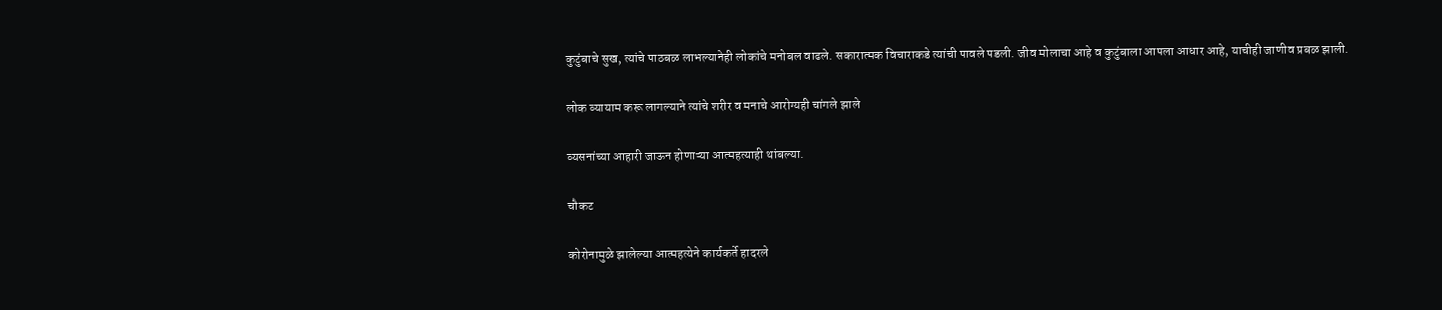कुटुंबाचे सुख, त्यांचे पाठबळ लाभल्यानेही लोकांचे मनोबल वाढले. सकारात्मक विचाराकडे त्यांची पावले पडली. जीव मोलाचा आहे व कुटुंबाला आपला आधार आहे, याचीही जाणीव प्रबळ झाली.

लोक व्यायाम करू लागल्याने त्यांचे शरीर व मनाचे आरोग्यही चांगले झाले

व्यसनांच्या आहारी जाऊन होणाऱ्या आत्महत्याही थांबल्या.

चौकट

कोरोनामुळे झालेल्या आत्महत्येने कार्यकर्ते हादरले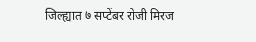जिल्ह्यात ७ सप्टेंबर रोजी मिरज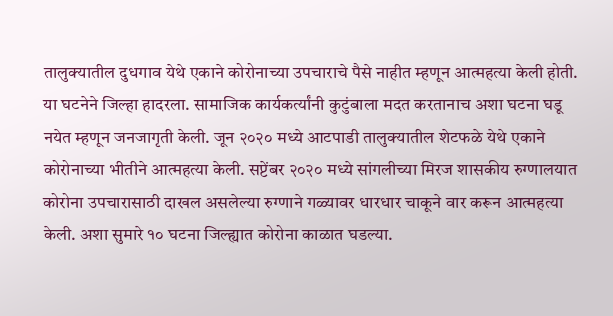तालुक्यातील दुधगाव येथे एकाने कोरोनाच्या उपचाराचे पैसे नाहीत म्हणून आत्महत्या केली होती. या घटनेने जिल्हा हादरला. सामाजिक कार्यकर्त्यांनी कुटुंबाला मदत करतानाच अशा घटना घडू नयेत म्हणून जनजागृती केली. जून २०२० मध्ये आटपाडी तालुक्यातील शेटफळे येथे एकाने कोरोनाच्या भीतीने आत्महत्या केली. सप्टेंबर २०२० मध्ये सांगलीच्या मिरज शासकीय रुग्णालयात कोरोना उपचारासाठी दाखल असलेल्या रुग्णाने गळ्यावर धारधार चाकूने वार करून आत्महत्या केली. अशा सुमारे १० घटना जिल्ह्यात कोरोना काळात घडल्या.